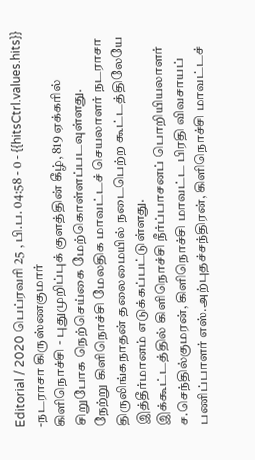Editorial / 2020 பெப்ரவரி 25 , பி.ப. 04:58 - 0 - {{hitsCtrl.values.hits}}
-நடராசா கிருஸ்ணகுமார்
கிளிநொச்சி - புதுமுறிப்புக் குளத்தின் கீழ், 819 ஏக்கரில் சிறுபோக நெற்செய்கை மேற்கொள்ளப்படவுள்ளது.
நேற்று கிளிநொச்சி மேலதிக மாவட்டச் செயலாளர் நடராசா திருலிங்கநாதன் தலைமையில் நடைபெற்ற கூட்டத்திலேயே இத்தீர்மானம் எடுக்கப்பட்டுள்ளது.
இக்கூட்டத்தில் கிளிநொச்சி நீர்ப்பாசனப் பொறியியலாளர் ச.செந்தில்குமரன், கிளிநொச்சி மாவட்ட பிரதி விவசாயப் பணிப்பாளர் எஸ்.அற்புதச்சந்திரன், கிளிநொச்சி மாவட்டச்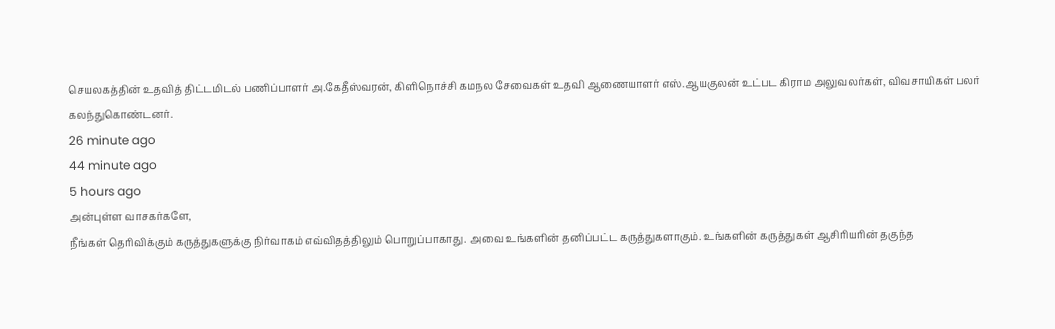செயலகத்தின் உதவித் திட்டமிடல் பணிப்பாளர் அ.கேதீஸ்வரன், கிளிநொச்சி கமநல சேவைகள் உதவி ஆணையாளர் எஸ்.ஆயகுலன் உட்பட கிராம அலுவலர்கள், விவசாயிகள் பலர் கலந்துகொண்டனர்.
26 minute ago
44 minute ago
5 hours ago
அன்புள்ள வாசகர்களே,
நீங்கள் தெரிவிக்கும் கருத்துகளுக்கு நிர்வாகம் எவ்விதத்திலும் பொறுப்பாகாது. அவை உங்களின் தனிப்பட்ட கருத்துகளாகும். உங்களின் கருத்துகள் ஆசிரியரின் தகுந்த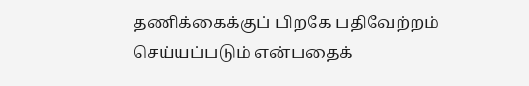தணிக்கைக்குப் பிறகே பதிவேற்றம் செய்யப்படும் என்பதைக்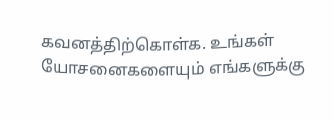கவனத்திற்கொள்க. உங்கள் யோசனைகளையும் எங்களுக்கு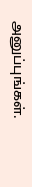அனுப்புங்கள்.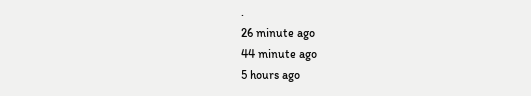.
26 minute ago
44 minute ago
5 hours ago